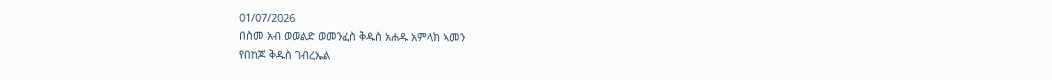01/07/2026
በስመ አብ ወወልድ ወመንፈስ ቅዱስ አሐዱ አምላክ ኣመን
የበከጆ ቅዱስ ገብረኤል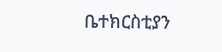ቤተክርስቲያን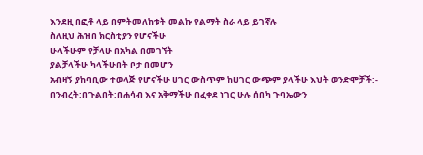እንደዚ በፎቶ ላይ በምትመለከቱት መልኩ የልማት ስራ ላይ ይገኛሉ
ስለዚህ ሕዝበ ክርስቲያን የሆናችሁ
ሁላችሁም የቻላሁ በአካል በመገኘት
ያልቻላችሁ ካላችሁበት ቦታ በመሆን
አብዛኝ ያከባቢው ተወላጅ የሆናችሁ ሀገር ውስጥም ከሀገር ውጭም ያላችሁ እህት ወንድሞቻች:- በንብረት:በጉልበት:በሐሳብ እና አቅማችሁ በፈቀደ ነገር ሁሉ ሰበካ ጉባኤውን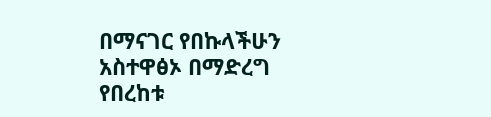በማናገር የበኩላችሁን አስተዋፅኦ በማድረግ የበረከቱ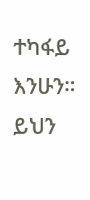ተካፋይ
እንሁን። ይህን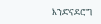እንድናደሮግ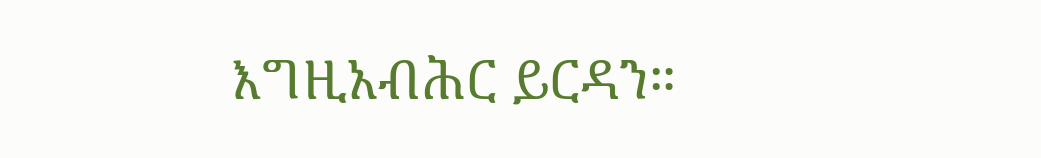እግዚአብሕር ይርዳን።